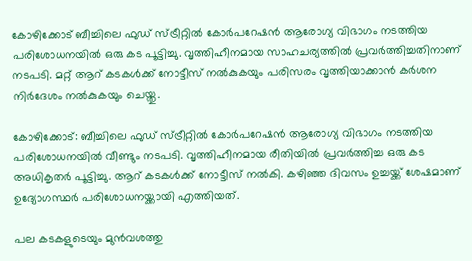കോഴിക്കോട് ബീച്ചിലെ ഫുഡ് സ്ട്രീറ്റില്‍ കോര്‍പറേഷന്‍ ആരോഗ്യ വിഭാഗം നടത്തിയ പരിശോധനയില്‍ ഒരു കട പൂട്ടിച്ചു. വൃത്തിഹീനമായ സാഹചര്യത്തില്‍ പ്രവര്‍ത്തിച്ചതിനാണ് നടപടി. മറ്റ് ആറ് കടകള്‍ക്ക് നോട്ടീസ് നല്‍കുകയും പരിസരം വൃത്തിയാക്കാന്‍ കര്‍ശന നിര്‍ദേശം നല്‍കുകയും ചെയ്തു.

കോഴിക്കോട്: ബീച്ചിലെ ഫുഡ് സ്ട്രീറ്റില്‍ കോര്‍പറേഷന്‍ ആരോഗ്യ വിഭാഗം നടത്തിയ പരിശോധനയില്‍ വീണ്ടും നടപടി. വൃത്തിഹീനമായ രീതിയില്‍ പ്രവര്‍ത്തിച്ച ഒരു കട അധികൃതര്‍ പൂട്ടിച്ചു. ആറ് കടകള്‍ക്ക് നോട്ടീസ് നല്‍കി. കഴിഞ്ഞ ദിവസം ഉച്ചയ്ക്ക് ശേഷമാണ് ഉദ്യോഗസ്ഥര്‍ പരിശോധനയ്ക്കായി എത്തിയത്.

പല കടകളുടെയും മുന്‍വശത്തു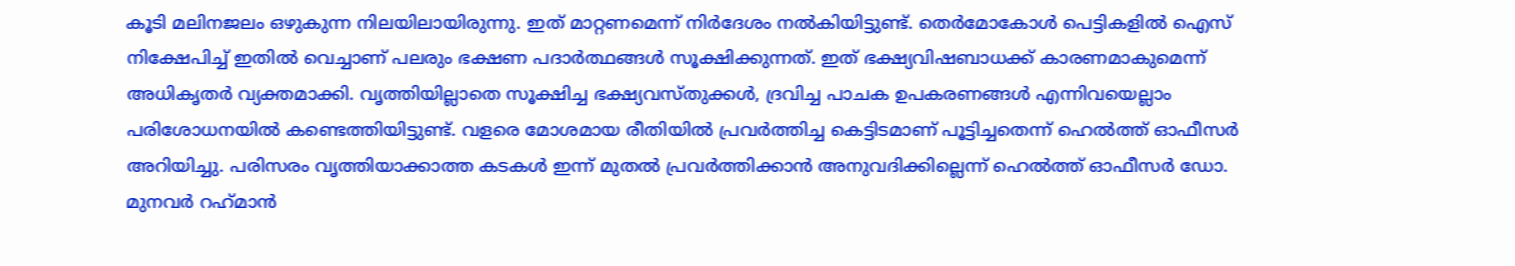കൂടി മലിനജലം ഒഴുകുന്ന നിലയിലായിരുന്നു. ഇത് മാറ്റണമെന്ന് നിര്‍ദേശം നല്‍കിയിട്ടുണ്ട്. തെര്‍മോകോള്‍ പെട്ടികളില്‍ ഐസ് നിക്ഷേപിച്ച് ഇതില്‍ വെച്ചാണ് പലരും ഭക്ഷണ പദാര്‍ത്ഥങ്ങള്‍ സൂക്ഷിക്കുന്നത്. ഇത് ഭക്ഷ്യവിഷബാധക്ക് കാരണമാകുമെന്ന് അധികൃതര്‍ വ്യക്തമാക്കി. വൃത്തിയില്ലാതെ സൂക്ഷിച്ച ഭക്ഷ്യവസ്തുക്കള്‍, ദ്രവിച്ച പാചക ഉപകരണങ്ങള്‍ എന്നിവയെല്ലാം പരിശോധനയില്‍ കണ്ടെത്തിയിട്ടുണ്ട്. വളരെ മോശമായ രീതിയില്‍ പ്രവര്‍ത്തിച്ച കെട്ടിടമാണ് പൂട്ടിച്ചതെന്ന് ഹെൽത്ത് ഓഫീസർ അറിയിച്ചു. പരിസരം വൃത്തിയാക്കാത്ത കടകള്‍ ഇന്ന് മുതല്‍ പ്രവര്‍ത്തിക്കാന്‍ അനുവദിക്കില്ലെന്ന് ഹെല്‍ത്ത് ഓഫീസര്‍ ഡോ. മുനവര്‍ റഹ്‌മാന്‍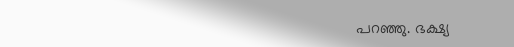പറഞ്ഞു. ഭക്ഷ്യ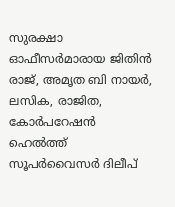സുരക്ഷാ ഓഫീസര്‍മാരായ ജിതിന്‍ രാജ്, അമൃത ബി നായര്‍, ലസിക, രാജിത, കോര്‍പറേഷന്‍ ഹെല്‍ത്ത് സൂപര്‍വൈസര്‍ ദിലീപ്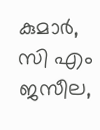കുമാര്‍, സി എം ജസീല,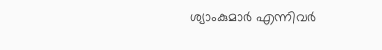ശ്യാംകുമാര്‍ എന്നിവര്‍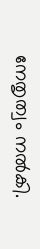നേതൃത്വം നല്‍കി.